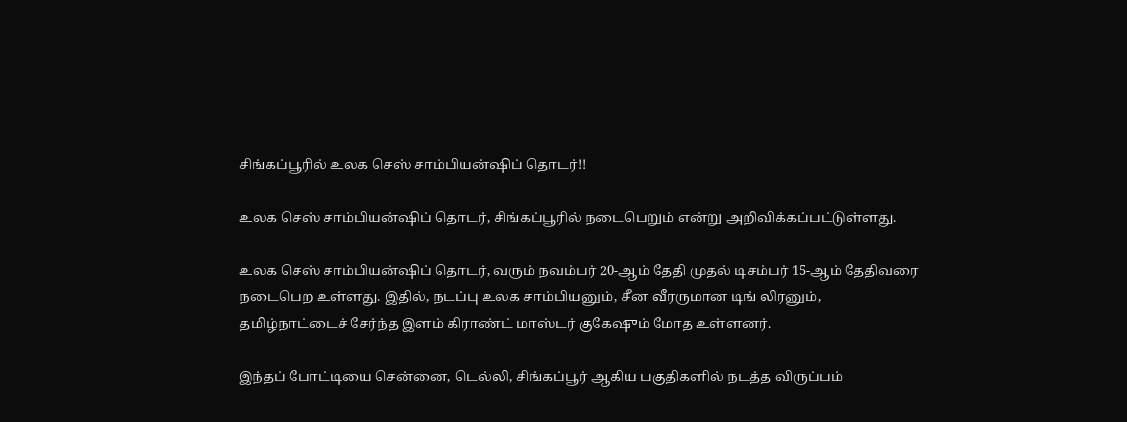சிங்கப்பூரில் உலக செஸ் சாம்பியன்ஷிப் தொடர்!!

உலக செஸ் சாம்பியன்ஷிப் தொடர், சிங்கப்பூரில் நடைபெறும் என்று அறிவிக்கப்பட்டுள்ளது.

உலக செஸ் சாம்பியன்ஷிப் தொடர், வரும் நவம்பர் 20-ஆம் தேதி முதல் டிசம்பர் 15-ஆம் தேதிவரை நடைபெற உள்ளது. இதில், நடப்பு உலக சாம்பியனும், சீன வீரருமான டிங் லிரனும், தமிழ்நாட்டைச் சேர்ந்த இளம் கிராண்ட் மாஸ்டர் குகேஷும் மோத உள்ளனர்.

இந்தப் போட்டியை சென்னை, டெல்லி, சிங்கப்பூர் ஆகிய பகுதிகளில் நடத்த விருப்பம்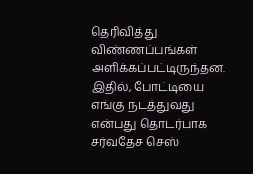தெரிவித்து விண்ணப்பங்கள் அளிக்கப்பட்டிருந்தன. இதில், போட்டியை எங்கு நடத்துவது என்பது தொடர்பாக சர்வதேச செஸ்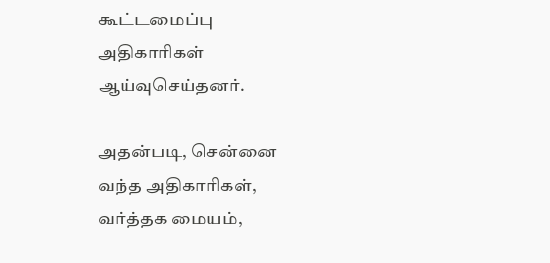கூட்டமைப்பு அதிகாரிகள் ஆய்வுசெய்தனர்.

அதன்படி, சென்னை வந்த அதிகாரிகள், வர்த்தக மையம்,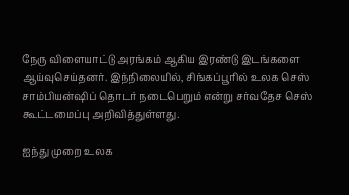நேரு விளையாட்டு அரங்கம் ஆகிய இரண்டு இடங்களை ஆய்வுசெய்தனர். இந்நிலையில், சிங்கப்பூரில் உலக செஸ் சாம்பியன்ஷிப் தொடர் நடைபெறும் என்று சர்வதேச செஸ் கூட்டமைப்பு அறிவித்துள்ளது.

ஐந்து முறை உலக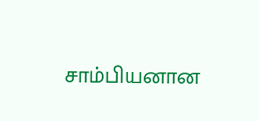சாம்பியனான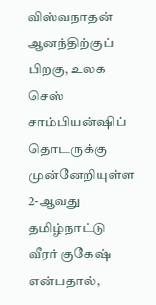விஸ்வநாதன் ஆனந்திற்குப் பிறகு, உலக செஸ் சாம்பியன்ஷிப் தொடருக்கு முன்னேறியுள்ள 2-ஆவது தமிழ்நாட்டு வீரர் குகேஷ் என்பதால்,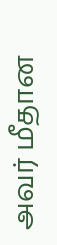அவர் மீதான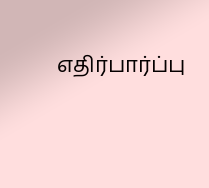எதிர்பார்ப்பு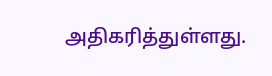அதிகரித்துள்ளது.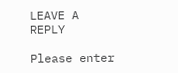LEAVE A REPLY

Please enter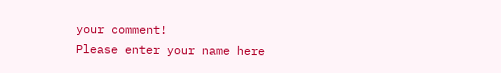your comment!
Please enter your name here